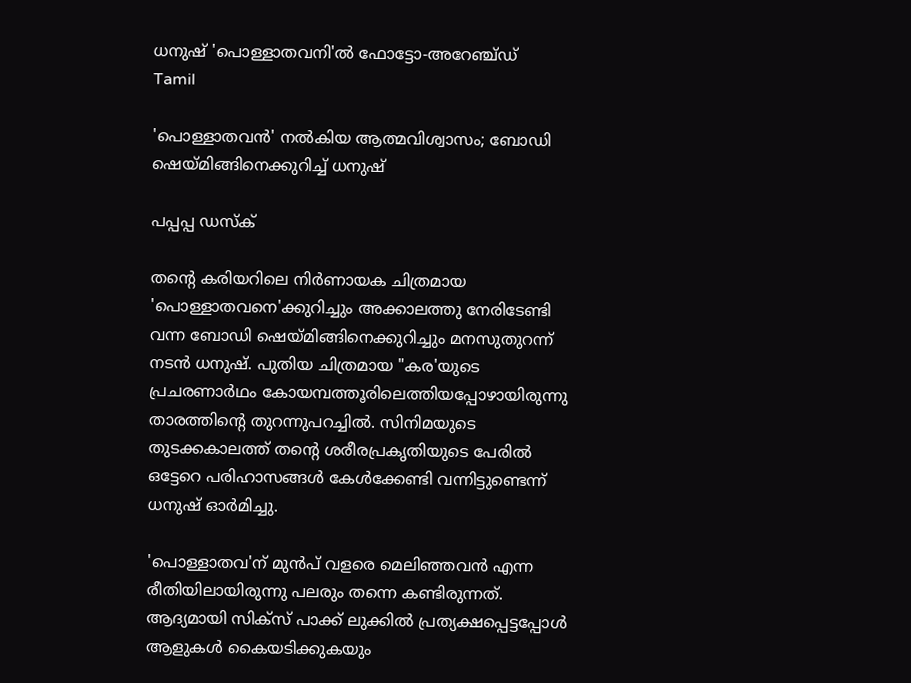ധനുഷ് 'പൊള്ളാതവനി'ൽ ഫോട്ടോ-അറേഞ്ച്ഡ്
Tamil

'പൊള്ളാതവൻ' നൽകിയ ആത്മവിശ്വാസം; ബോഡി ഷെയ്മിങ്ങിനെക്കുറിച്ച് ധനുഷ്

പപ്പപ്പ ഡസ്‌ക്‌

തന്‍റെ കരിയറിലെ നിർണായക ചിത്രമായ 'പൊള്ളാതവനെ'ക്കുറിച്ചും അക്കാലത്തു നേരിടേണ്ടി വന്ന ബോഡി ഷെയ്മിങ്ങിനെക്കുറിച്ചും മനസുതുറന്ന് നടൻ ധനുഷ്. പുതിയ ചിത്രമായ "കര'യുടെ പ്രചരണാർഥം കോയമ്പത്തൂരിലെത്തിയപ്പോഴായിരുന്നു താരത്തിന്‍റെ തുറന്നുപറച്ചിൽ. സിനിമയുടെ തുടക്കകാലത്ത് തന്‍റെ ശരീരപ്രകൃതിയുടെ പേരിൽ ഒട്ടേറെ പരിഹാസങ്ങൾ കേൾക്കേണ്ടി വന്നിട്ടുണ്ടെന്ന് ധനുഷ് ഓർമിച്ചു.

'പൊള്ളാതവ'ന് മുൻപ് വളരെ മെലിഞ്ഞവൻ എന്ന രീതിയിലായിരുന്നു പലരും തന്നെ കണ്ടിരുന്നത്. ആദ്യമായി സിക്സ് പാക്ക് ലുക്കിൽ പ്രത്യക്ഷപ്പെട്ടപ്പോൾ ആളുകൾ കൈയടിക്കുകയും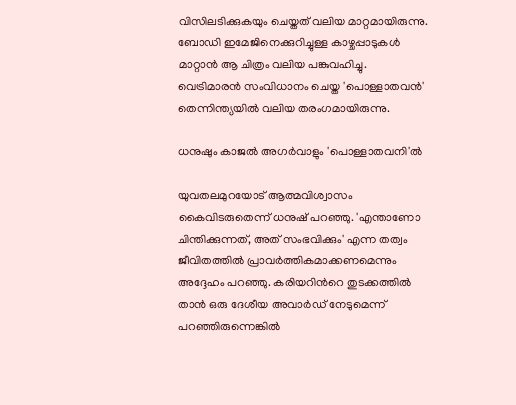വിസിലടിക്കുകയും ചെയ്തത് വലിയ മാറ്റമായിരുന്നു. ബോഡി ഇമേജിനെക്കുറിച്ചുള്ള കാഴ്ചപ്പാടുകൾ മാറ്റാൻ ആ ചിത്രം വലിയ പങ്കുവഹിച്ചു. വെട്രിമാരൻ സംവിധാനം ചെയ്ത 'പൊള്ളാതവൻ' തെന്നിന്ത്യയിൽ വലിയ തരംഗമായിരുന്നു.

ധനുഷും കാജൽ അഗർവാളും 'പൊള്ളാതവനി'ൽ

യുവതലമുറയോട് ആത്മവിശ്വാസം കൈവിടരുതെന്ന് ധനുഷ് പറഞ്ഞു. 'എന്താണോ ചിന്തിക്കുന്നത്, അത് സംഭവിക്കും' എന്ന തത്വം ജീവിതത്തിൽ പ്രാവർത്തികമാക്കണമെന്നും അദ്ദേഹം പറഞ്ഞു. കരിയറിന്‍റെ തുടക്കത്തിൽ താൻ ഒരു ദേശീയ അവാർഡ് നേടുമെന്ന് പറഞ്ഞിരുന്നെങ്കിൽ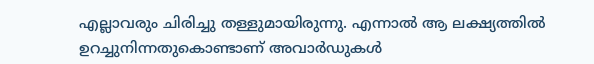എല്ലാവരും ചിരിച്ചു തള്ളുമായിരുന്നു. എന്നാൽ ആ ലക്ഷ്യത്തിൽ ഉറച്ചുനിന്നതുകൊണ്ടാണ് അവാർഡുകൾ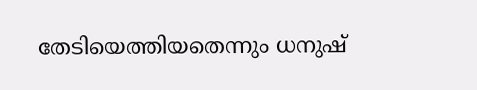തേടിയെത്തിയതെന്നും ധനുഷ്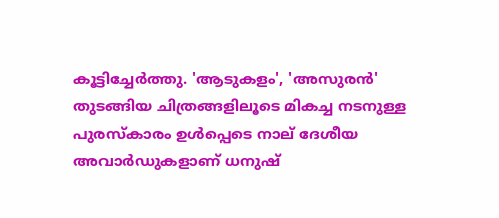കൂട്ടിച്ചേർത്തു. 'ആടുകളം', 'അസുരൻ' തുടങ്ങിയ ചിത്രങ്ങളിലൂടെ മികച്ച നടനുള്ള പുരസ്കാരം ഉൾപ്പെടെ നാല് ദേശീയ അവാർഡുകളാണ് ധനുഷ്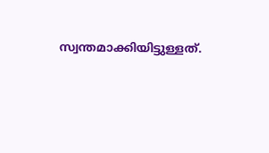സ്വന്തമാക്കിയിട്ടുള്ളത്.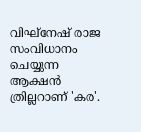വിഘ്‌നേഷ് രാജ സംവിധാനം ചെയ്യുന്ന ആക്ഷൻ ത്രില്ലറാണ് 'കര'.